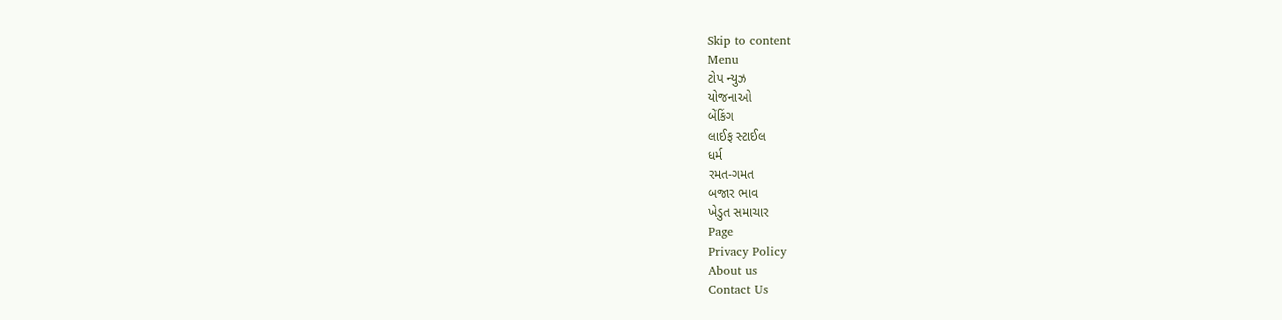Skip to content
Menu
ટોપ ન્યુઝ
યોજનાઓ
બેંકિંગ
લાઈફ સ્ટાઈલ
ધર્મ
રમત-ગમત
બજાર ભાવ
ખેડુત સમાચાર
Page
Privacy Policy
About us
Contact Us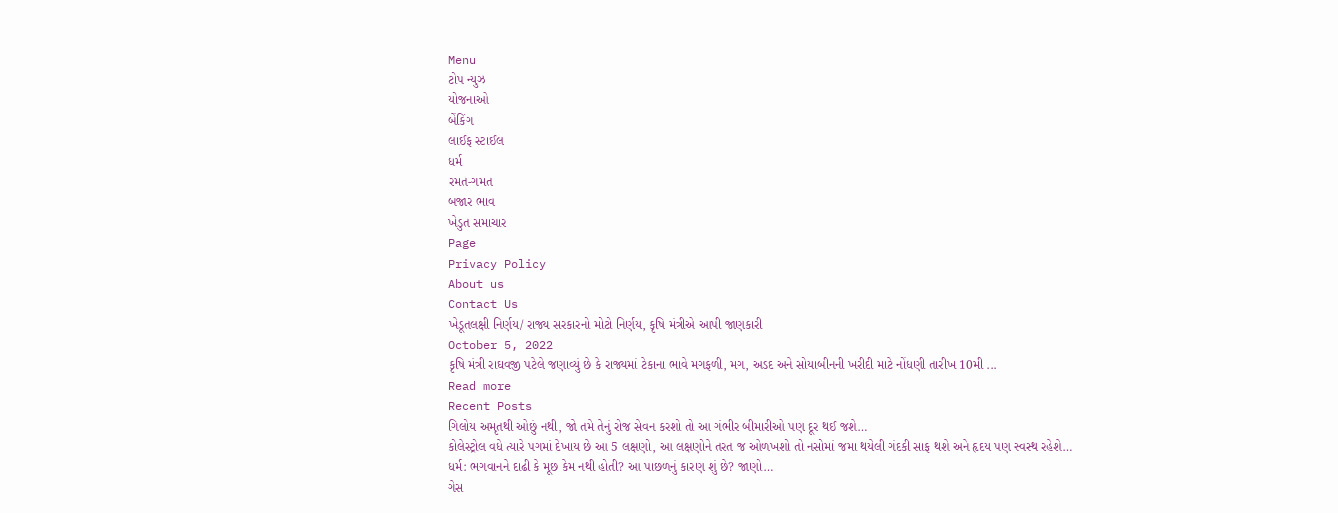Menu
ટોપ ન્યુઝ
યોજનાઓ
બેંકિંગ
લાઈફ સ્ટાઈલ
ધર્મ
રમત-ગમત
બજાર ભાવ
ખેડુત સમાચાર
Page
Privacy Policy
About us
Contact Us
ખેડૂતલક્ષી નિર્ણય/ રાજ્ય સરકારનો મોટો નિર્ણય, કૃષિ મંત્રીએ આપી જાણકારી
October 5, 2022
કૃષિ મંત્રી રાઘવજી પટેલે જણાવ્યું છે કે રાજ્યમાં ટેકાના ભાવે મગફળી, મગ, અડદ અને સોયાબીનની ખરીદી માટે નોંધણી તારીખ 10મી ...
Read more
Recent Posts
ગિલોય અમૃતથી ઓછું નથી, જો તમે તેનું રોજ સેવન કરશો તો આ ગંભીર બીમારીઓ પણ દૂર થઈ જશે…
કોલેસ્ટ્રોલ વધે ત્યારે પગમાં દેખાય છે આ 5 લક્ષણો, આ લક્ષણોને તરત જ ઓળખશો તો નસોમાં જમા થયેલી ગંદકી સાફ થશે અને હૃદય પણ સ્વસ્થ રહેશે…
ધર્મ: ભગવાનને દાઢી કે મૂછ કેમ નથી હોતી? આ પાછળનું કારણ શું છે? જાણો…
ગેસ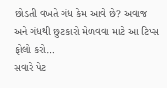છોડતી વખતે ગંધ કેમ આવે છે? અવાજ અને ગંધથી છુટકારો મેળવવા માટે આ ટિપ્સ ફોલો કરો…
સવારે પેટ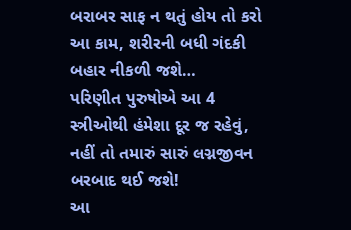બરાબર સાફ ન થતું હોય તો કરો આ કામ, શરીરની બધી ગંદકી બહાર નીકળી જશે…
પરિણીત પુરુષોએ આ 4 સ્ત્રીઓથી હંમેશા દૂર જ રહેવું, નહીં તો તમારું સારું લગ્નજીવન બરબાદ થઈ જશે!
આ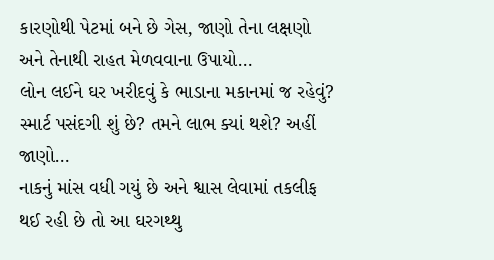કારણોથી પેટમાં બને છે ગેસ, જાણો તેના લક્ષણો અને તેનાથી રાહત મેળવવાના ઉપાયો…
લોન લઈને ઘર ખરીદવું કે ભાડાના મકાનમાં જ રહેવું? સ્માર્ટ પસંદગી શું છે? તમને લાભ ક્યાં થશે? અહીં જાણો…
નાકનું માંસ વધી ગયું છે અને શ્વાસ લેવામાં તકલીફ થઈ રહી છે તો આ ઘરગથ્થુ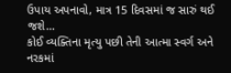ઉપાય અપનાવો, માત્ર 15 દિવસમાં જ સારું થઈ જશે…
કોઈ વ્યક્તિના મૃત્યુ પછી તેની આત્મા સ્વર્ગ અને નરકમાં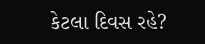કેટલા દિવસ રહે?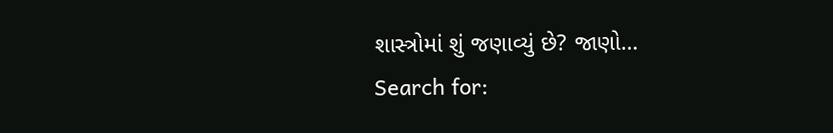શાસ્ત્રોમાં શું જણાવ્યું છે? જાણો…
Search for: